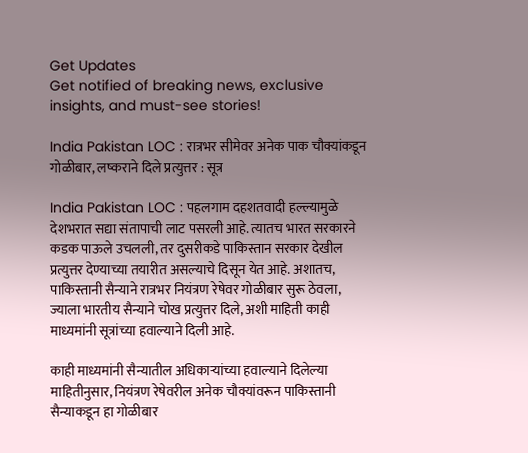Get Updates
Get notified of breaking news, exclusive insights, and must-see stories!

India Pakistan LOC : रात्रभर सीमेवर अनेक पाक चौक्यांकडून गोळीबार, लष्कराने दिले प्रत्युत्तर : सूत्र

India Pakistan LOC : पहलगाम दहशतवादी हल्ल्यामुळे देशभरात सद्या संतापाची लाट पसरली आहे. त्यातच भारत सरकारने कडक पाऊले उचलली, तर दुसरीकडे पाकिस्तान सरकार देखील प्रत्युत्तर देण्याच्या तयारीत असल्याचे दिसून येत आहे. अशातच, पाकिस्तानी सैन्याने रात्रभर नियंत्रण रेषेवर गोळीबार सुरू ठेवला, ज्याला भारतीय सैन्याने चोख प्रत्युत्तर दिले, अशी माहिती काही माध्यमांनी सूत्रांच्या हवाल्याने दिली आहे.

काही माध्यमांनी सैन्यातील अधिकाऱ्यांच्या हवाल्याने दिलेल्या माहितीनुसार, नियंत्रण रेषेवरील अनेक चौक्यांवरून पाकिस्तानी सैन्याकडून हा गोळीबार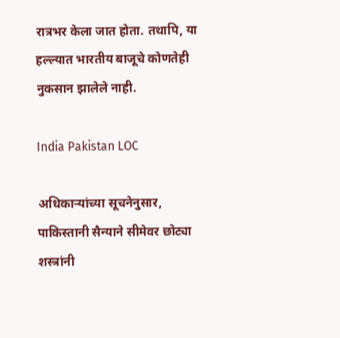रात्रभर केला जात होता. तथापि, या हल्ल्यात भारतीय बाजूचे कोणतेही नुकसान झालेले नाही.

India Pakistan LOC

अधिकाऱ्यांच्या सूचनेनुसार, पाकिस्तानी सैन्याने सीमेवर छोट्या शस्त्रांनी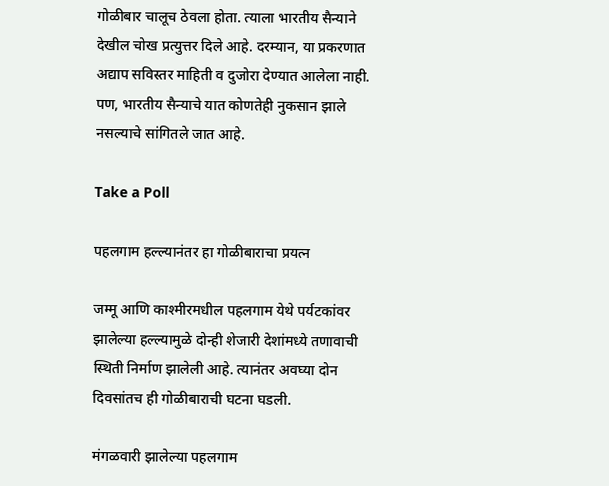गोळीबार चालूच ठेवला होता. त्याला भारतीय सैन्याने देखील चोख प्रत्युत्तर दिले आहे. दरम्यान, या प्रकरणात अद्याप सविस्तर माहिती व दुजोरा देण्यात आलेला नाही. पण, भारतीय सैन्याचे यात कोणतेही नुकसान झाले नसल्याचे सांगितले जात आहे.

Take a Poll

पहलगाम हल्ल्यानंतर हा गोळीबाराचा प्रयत्न

जम्मू आणि काश्मीरमधील पहलगाम येथे पर्यटकांवर झालेल्या हल्ल्यामुळे दोन्ही शेजारी देशांमध्ये तणावाची स्थिती निर्माण झालेली आहे. त्यानंतर अवघ्या दोन दिवसांतच ही गोळीबाराची घटना घडली.

मंगळवारी झालेल्या पहलगाम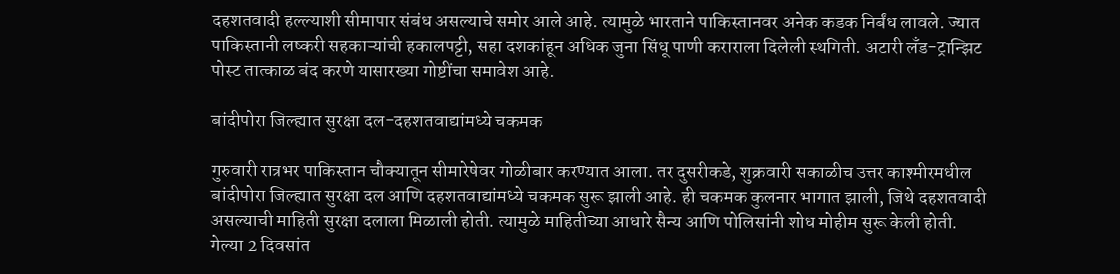दहशतवादी हल्ल्याशी सीमापार संबंध असल्याचे समोर आले आहे. त्यामुळे भारताने पाकिस्तानवर अनेक कडक निर्बंध लावले. ज्यात पाकिस्तानी लष्करी सहकाऱ्यांची हकालपट्टी, सहा दशकांहून अधिक जुना सिंधू पाणी कराराला दिलेली स्थगिती. अटारी लँड-ट्रान्झिट पोस्ट तात्काळ बंद करणे यासारख्या गोष्टींचा समावेश आहे.

बांदीपोरा जिल्ह्यात सुरक्षा दल-दहशतवाद्यांमध्ये चकमक

गुरुवारी रात्रभर पाकिस्तान चौक्यातून सीमारेषेवर गोळीबार करण्यात आला. तर दुसरीकडे, शुक्रवारी सकाळीच उत्तर काश्मीरमधील बांदीपोरा जिल्ह्यात सुरक्षा दल आणि दहशतवाद्यांमध्ये चकमक सुरू झाली आहे. ही चकमक कुलनार भागात झाली, जिथे दहशतवादी असल्याची माहिती सुरक्षा दलाला मिळाली होती. त्यामुळे माहितीच्या आधारे सैन्य आणि पोलिसांनी शोध मोहीम सुरू केली होती. गेल्या 2 दिवसांत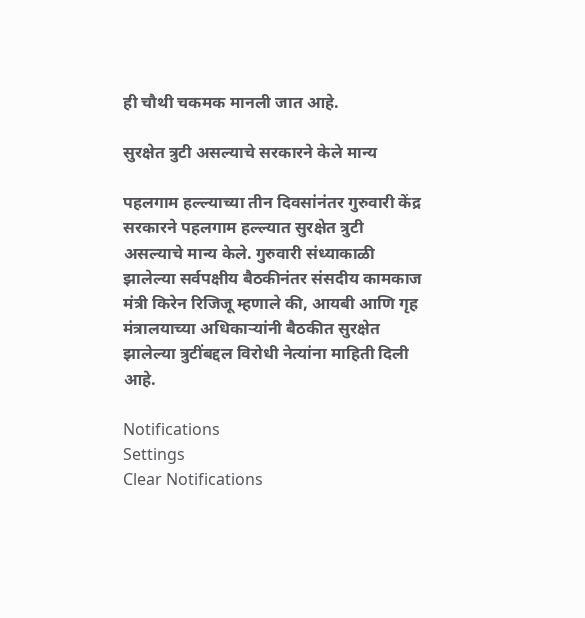ही चौथी चकमक मानली जात आहे.

सुरक्षेत त्रुटी असल्याचे सरकारने केले मान्य

पहलगाम हल्ल्याच्या तीन दिवसांनंतर गुरुवारी केंद्र सरकारने पहलगाम हल्ल्यात सुरक्षेत त्रुटी असल्याचे मान्य केले. गुरुवारी संध्याकाळी झालेल्या सर्वपक्षीय बैठकीनंतर संसदीय कामकाज मंत्री किरेन रिजिजू म्हणाले की, आयबी आणि गृह मंत्रालयाच्या अधिकाऱ्यांनी बैठकीत सुरक्षेत झालेल्या त्रुटींबद्दल विरोधी नेत्यांना माहिती दिली आहे.

Notifications
Settings
Clear Notifications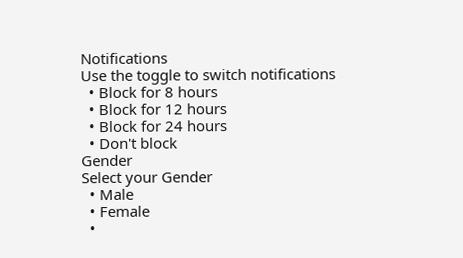Notifications
Use the toggle to switch notifications
  • Block for 8 hours
  • Block for 12 hours
  • Block for 24 hours
  • Don't block
Gender
Select your Gender
  • Male
  • Female
  •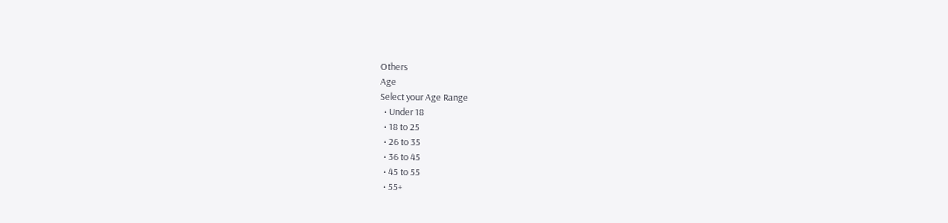Others
Age
Select your Age Range
  • Under 18
  • 18 to 25
  • 26 to 35
  • 36 to 45
  • 45 to 55
  • 55+